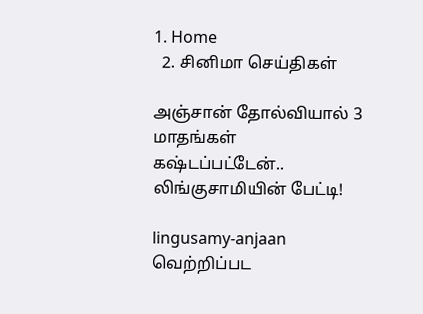1. Home
  2. சினிமா செய்திகள்

அஞ்சான் தோல்வியால் 3 மாதங்கள் கஷ்டப்பட்டேன்.. லிங்குசாமியின் பேட்டி!

lingusamy-anjaan
வெற்றிப்பட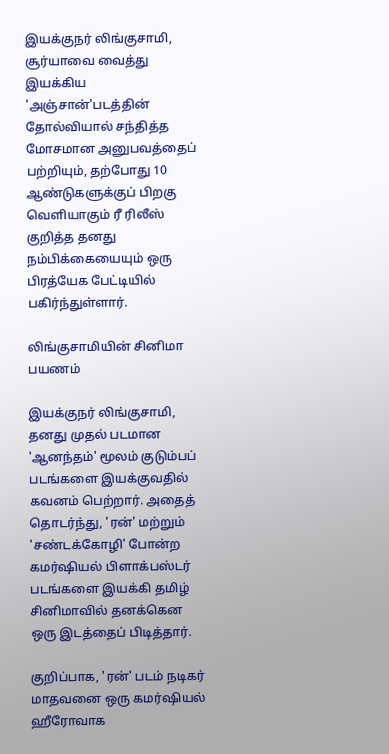இயக்குநர் லிங்குசாமி, சூர்யாவை வைத்து இயக்கிய 'அஞ்சான்'படத்தின் தோல்வியால் சந்தித்த மோசமான அனுபவத்தைப் பற்றியும், தற்போது 10 ஆண்டுகளுக்குப் பிறகு வெளியாகும் ரீ ரிலீஸ் குறித்த தனது நம்பிக்கையையும் ஒரு பிரத்யேக பேட்டியில் பகிர்ந்துள்ளார்.

லிங்குசாமியின் சினிமா பயணம்

இயக்குநர் லிங்குசாமி, தனது முதல் படமான 'ஆனந்தம்' மூலம் குடும்பப் படங்களை இயக்குவதில் கவனம் பெற்றார். அதைத் தொடர்ந்து, 'ரன்' மற்றும் 'சண்டக்கோழி' போன்ற கமர்ஷியல் பிளாக்பஸ்டர் படங்களை இயக்கி தமிழ் சினிமாவில் தனக்கென ஒரு இடத்தைப் பிடித்தார்.

குறிப்பாக, 'ரன்' படம் நடிகர் மாதவனை ஒரு கமர்ஷியல் ஹீரோவாக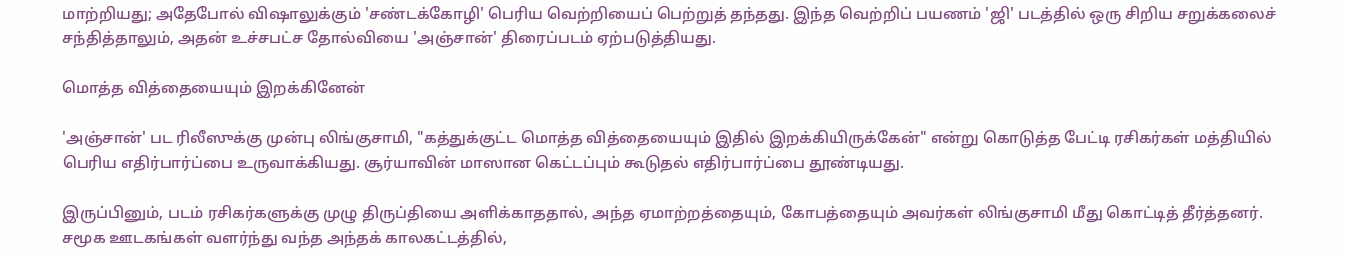மாற்றியது; அதேபோல் விஷாலுக்கும் 'சண்டக்கோழி' பெரிய வெற்றியைப் பெற்றுத் தந்தது. இந்த வெற்றிப் பயணம் 'ஜி' படத்தில் ஒரு சிறிய சறுக்கலைச் சந்தித்தாலும், அதன் உச்சபட்ச தோல்வியை 'அஞ்சான்' திரைப்படம் ஏற்படுத்தியது.

மொத்த வித்தையையும் இறக்கினேன்

'அஞ்சான்' பட ரிலீஸுக்கு முன்பு லிங்குசாமி, "கத்துக்குட்ட மொத்த வித்தையையும் இதில் இறக்கியிருக்கேன்" என்று கொடுத்த பேட்டி ரசிகர்கள் மத்தியில் பெரிய எதிர்பார்ப்பை உருவாக்கியது. சூர்யாவின் மாஸான கெட்டப்பும் கூடுதல் எதிர்பார்ப்பை தூண்டியது.

இருப்பினும், படம் ரசிகர்களுக்கு முழு திருப்தியை அளிக்காததால், அந்த ஏமாற்றத்தையும், கோபத்தையும் அவர்கள் லிங்குசாமி மீது கொட்டித் தீர்த்தனர். சமூக ஊடகங்கள் வளர்ந்து வந்த அந்தக் காலகட்டத்தில்,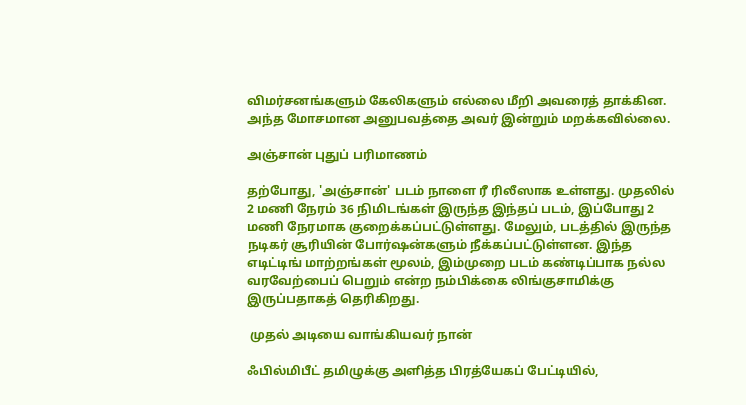விமர்சனங்களும் கேலிகளும் எல்லை மீறி அவரைத் தாக்கின. அந்த மோசமான அனுபவத்தை அவர் இன்றும் மறக்கவில்லை.

அஞ்சான் புதுப் பரிமாணம்

தற்போது, 'அஞ்சான்' படம் நாளை ரீ ரிலீஸாக உள்ளது. முதலில் 2 மணி நேரம் 36 நிமிடங்கள் இருந்த இந்தப் படம், இப்போது 2 மணி நேரமாக குறைக்கப்பட்டுள்ளது. மேலும், படத்தில் இருந்த நடிகர் சூரியின் போர்ஷன்களும் நீக்கப்பட்டுள்ளன. இந்த எடிட்டிங் மாற்றங்கள் மூலம், இம்முறை படம் கண்டிப்பாக நல்ல வரவேற்பைப் பெறும் என்ற நம்பிக்கை லிங்குசாமிக்கு இருப்பதாகத் தெரிகிறது.

 முதல் அடியை வாங்கியவர் நான்

ஃபில்மிபீட் தமிழுக்கு அளித்த பிரத்யேகப் பேட்டியில்,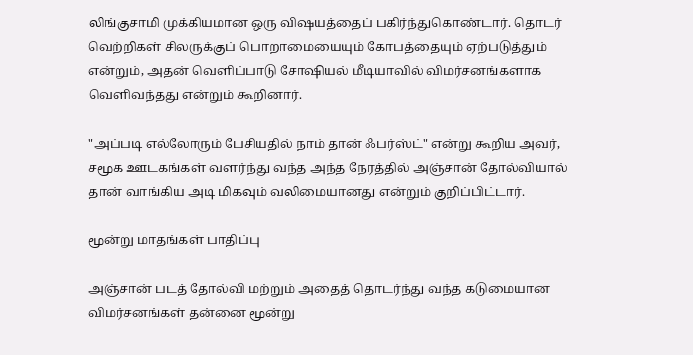லிங்குசாமி முக்கியமான ஒரு விஷயத்தைப் பகிர்ந்துகொண்டார். தொடர் வெற்றிகள் சிலருக்குப் பொறாமையையும் கோபத்தையும் ஏற்படுத்தும் என்றும், அதன் வெளிப்பாடு சோஷியல் மீடியாவில் விமர்சனங்களாக வெளிவந்தது என்றும் கூறினார்.

"அப்படி எல்லோரும் பேசியதில் நாம் தான் ஃபர்ஸ்ட்" என்று கூறிய அவர், சமூக ஊடகங்கள் வளர்ந்து வந்த அந்த நேரத்தில் அஞ்சான் தோல்வியால் தான் வாங்கிய அடி மிகவும் வலிமையானது என்றும் குறிப்பிட்டார்.

மூன்று மாதங்கள் பாதிப்பு

அஞ்சான் படத் தோல்வி மற்றும் அதைத் தொடர்ந்து வந்த கடுமையான விமர்சனங்கள் தன்னை மூன்று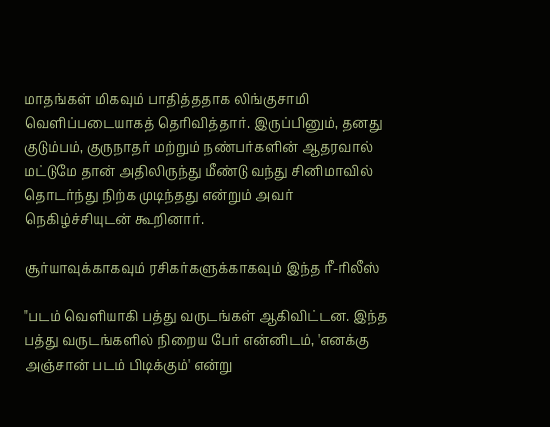மாதங்கள் மிகவும் பாதித்ததாக லிங்குசாமி வெளிப்படையாகத் தெரிவித்தார். இருப்பினும், தனது குடும்பம், குருநாதர் மற்றும் நண்பர்களின் ஆதரவால் மட்டுமே தான் அதிலிருந்து மீண்டு வந்து சினிமாவில் தொடர்ந்து நிற்க முடிந்தது என்றும் அவர் நெகிழ்ச்சியுடன் கூறினார்.

சூர்யாவுக்காகவும் ரசிகர்களுக்காகவும் இந்த ரீ-ரிலீஸ்

"படம் வெளியாகி பத்து வருடங்கள் ஆகிவிட்டன. இந்த பத்து வருடங்களில் நிறைய பேர் என்னிடம், 'எனக்கு அஞ்சான் படம் பிடிக்கும்' என்று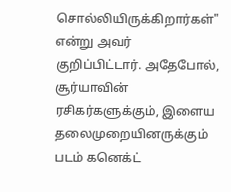சொல்லியிருக்கிறார்கள்" என்று அவர் குறிப்பிட்டார். அதேபோல், சூர்யாவின் ரசிகர்களுக்கும், இளைய தலைமுறையினருக்கும் படம் கனெக்ட்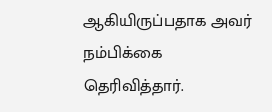ஆகியிருப்பதாக அவர் நம்பிக்கை தெரிவித்தார்.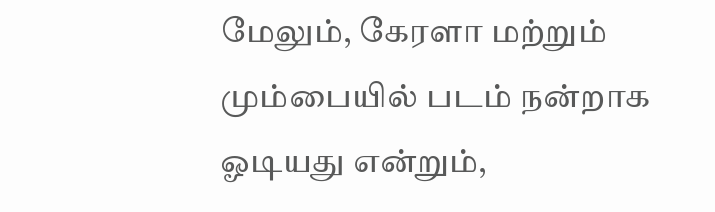மேலும், கேரளா மற்றும் மும்பையில் படம் நன்றாக ஓடியது என்றும்,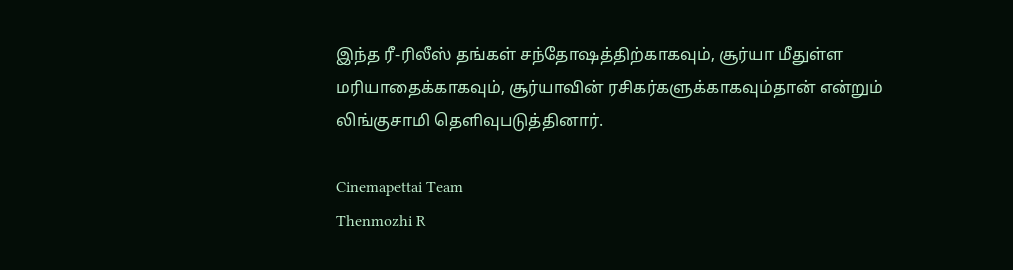இந்த ரீ-ரிலீஸ் தங்கள் சந்தோஷத்திற்காகவும், சூர்யா மீதுள்ள மரியாதைக்காகவும், சூர்யாவின் ரசிகர்களுக்காகவும்தான் என்றும் லிங்குசாமி தெளிவுபடுத்தினார்.

Cinemapettai Team
Thenmozhi R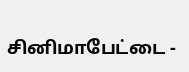சினிமாபேட்டை -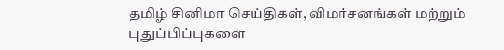தமிழ் சினிமா செய்திகள், விமர்சனங்கள் மற்றும் புதுப்பிப்புகளை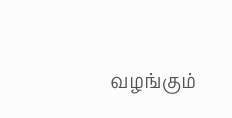வழங்கும்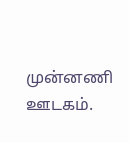முன்னணி ஊடகம்.